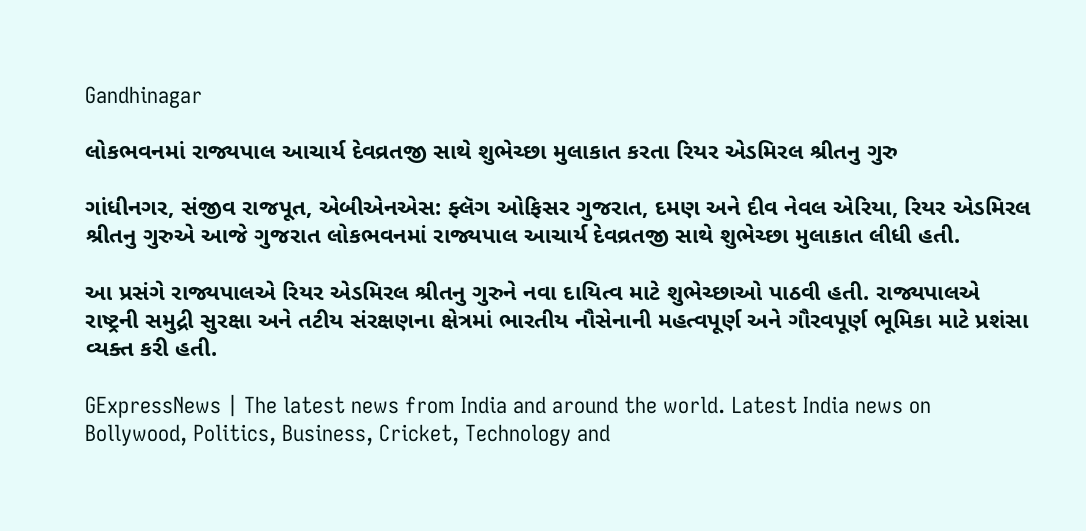Gandhinagar

લોકભવનમાં રાજ્યપાલ આચાર્ય દેવવ્રતજી સાથે શુભેચ્છા મુલાકાત કરતા રિયર એડમિરલ શ્રીતનુ ગુરુ

ગાંધીનગર, સંજીવ રાજપૂત, એબીએનએસ: ફ્લૅગ ઓફિસર ગુજરાત, દમણ અને દીવ નેવલ એરિયા, રિયર એડમિરલ શ્રીતનુ ગુરુએ આજે ગુજરાત લોકભવનમાં રાજ્યપાલ આચાર્ય દેવવ્રતજી સાથે શુભેચ્છા મુલાકાત લીધી હતી.

આ પ્રસંગે રાજ્યપાલએ રિયર એડમિરલ શ્રીતનુ ગુરુને નવા દાયિત્વ માટે શુભેચ્છાઓ પાઠવી હતી. રાજ્યપાલએ રાષ્ટ્રની સમુદ્રી સુરક્ષા અને તટીય સંરક્ષણના ક્ષેત્રમાં ભારતીય નૌસેનાની મહત્વપૂર્ણ અને ગૌરવપૂર્ણ ભૂમિકા માટે પ્રશંસા વ્યક્ત કરી હતી.

GExpressNews | The latest news from India and around the world. Latest India news on Bollywood, Politics, Business, Cricket, Technology and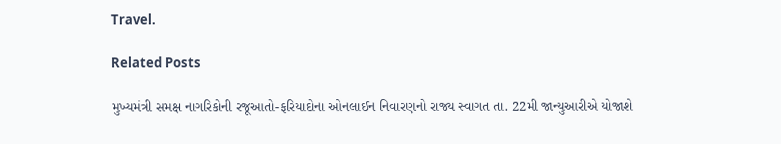Travel.

Related Posts

મુખ્યમંત્રી સમક્ષ નાગરિકોની રજૂઆતો-ફરિયાદોના ઓનલાઈન નિવારણનો રાજ્ય સ્વાગત તા. 22મી જાન્યુઆરીએ યોજાશે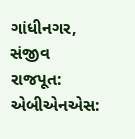ગાંધીનગર, સંજીવ રાજપૂત: એબીએનએસ: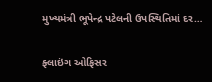મુખ્યમંત્રી ભૂપેન્દ્ર પટેલની ઉપસ્થિતિમાં દર…

ફ્લાઇંગ ઓફિસર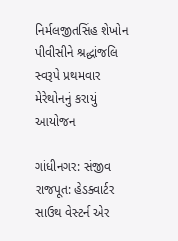નિર્મલજીતસિંહ શેખોન પીવીસીને શ્રદ્ધાંજલિ સ્વરૂપે પ્રથમવાર મેરેથોનનું કરાયું આયોજન

ગાંધીનગર: સંજીવ રાજપૂત: હેડક્વાર્ટર સાઉથ વેસ્ટર્ન એર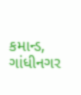કમાન્ડ, ગાંધીનગર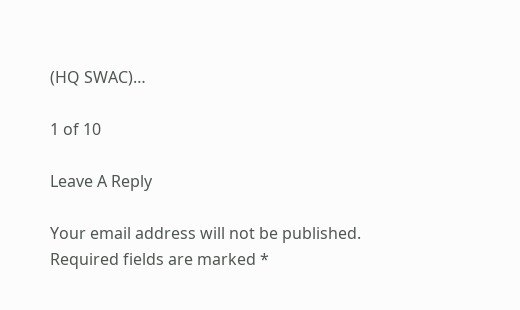(HQ SWAC)…

1 of 10

Leave A Reply

Your email address will not be published. Required fields are marked *